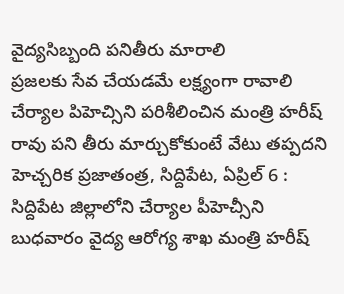వైద్యసిబ్బంది పనితీరు మారాలి
ప్రజలకు సేవ చేయడమే లక్ష్యంగా రావాలి చేర్యాల పిహెచ్సిని పరిశీలించిన మంత్రి హరీష్ రావు పని తీరు మార్చుకోకుంటే వేటు తప్పదని హెచ్చరిక ప్రజాతంత్ర, సిద్దిపేట, ఏప్రిల్ 6 : సిద్దిపేట జిల్లాలోని చేర్యాల పీహెచ్సీని బుధవారం వైద్య ఆరోగ్య శాఖ మంత్రి హరీష్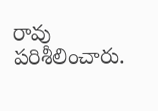రావు పరిశీలించారు.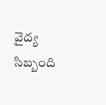వైద్య సిబ్బంది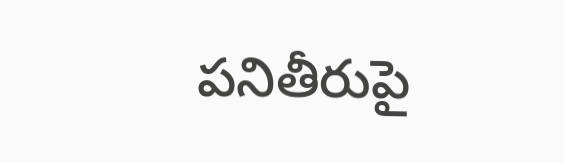పనితీరుపై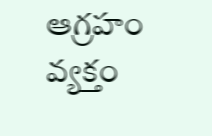ఆగ్రహం వ్యక్తం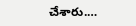చేశారు.…